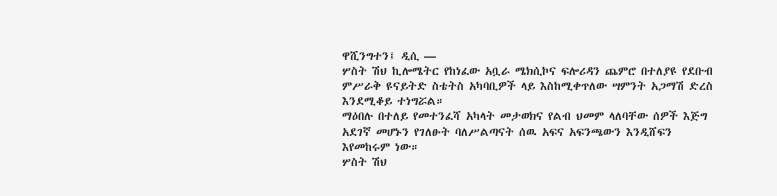ዋሺንግተን፤ ዲሲ —
ሦስት ሽህ ኪሎሜትር የከነፈው አቧራ ሜክሲኮና ፍሎሪዳን ጨምሮ በተለያዩ የደቡብ ምሥራቅ ዩናይትድ ስቴትስ አካባቢዎች ላይ እስከሚቀጥለው ሣምንት አጋማሽ ድረስ እንደሚቆይ ተነግሯል።
ማዕበሉ በተለይ የመተንፈሻ አካላት መታወክና የልብ ህመም ላለባቸው ሰዎች እጅግ አደገኛ መሆኑን የገለፁት ባለሥልጣናት ሰዉ አፍና አፍንጫውን እንዲሸፍን እየመከሩም ነው።
ሦስት ሽህ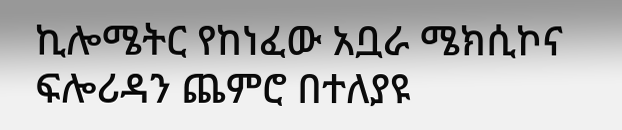ኪሎሜትር የከነፈው አቧራ ሜክሲኮና ፍሎሪዳን ጨምሮ በተለያዩ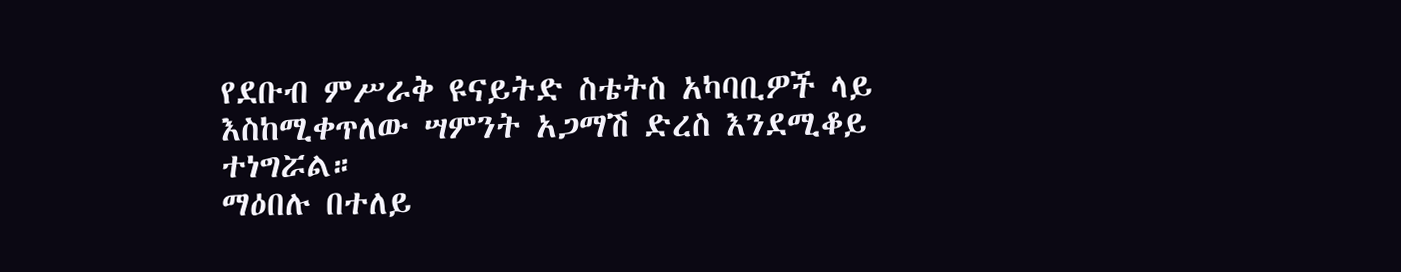የደቡብ ምሥራቅ ዩናይትድ ስቴትስ አካባቢዎች ላይ እስከሚቀጥለው ሣምንት አጋማሽ ድረስ እንደሚቆይ ተነግሯል።
ማዕበሉ በተለይ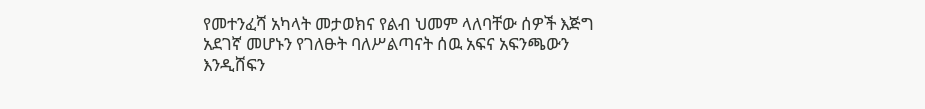የመተንፈሻ አካላት መታወክና የልብ ህመም ላለባቸው ሰዎች እጅግ አደገኛ መሆኑን የገለፁት ባለሥልጣናት ሰዉ አፍና አፍንጫውን እንዲሸፍን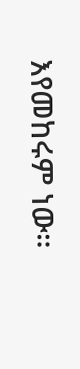እየመከሩም ነው።